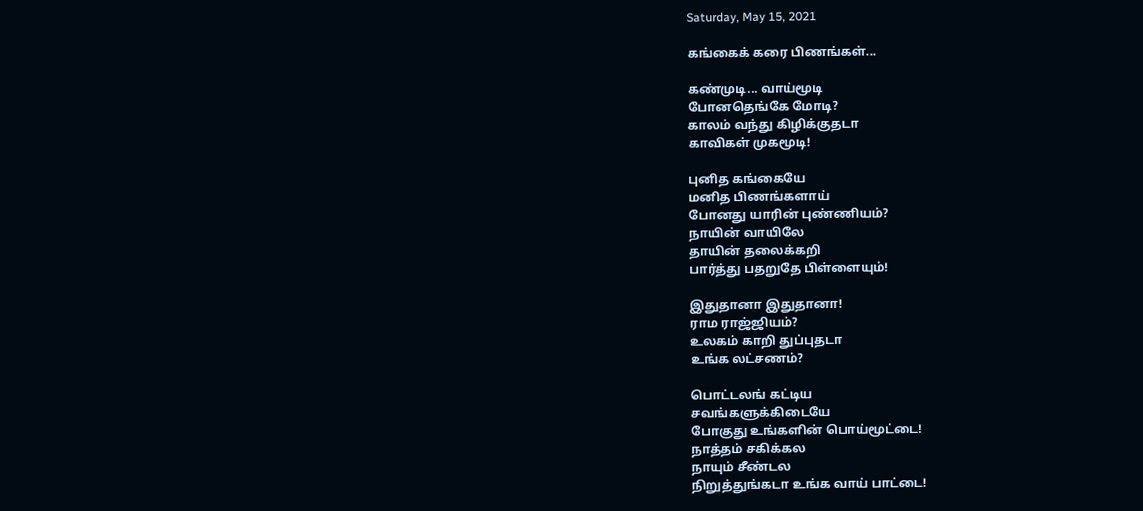Saturday, May 15, 2021

கங்கைக் கரை பிணங்கள்...

கண்முடி... வாய்மூடி
போனதெங்கே மோடி?
காலம் வந்து கிழிக்குதடா
காவிகள் முகமூடி!

புனித கங்கையே
மனித பிணங்களாய்
போனது யாரின் புண்ணியம்?
நாயின் வாயிலே
தாயின் தலைக்கறி
பார்த்து பதறுதே பிள்ளையும்!

இதுதானா இதுதானா!
ராம ராஜ்ஜியம்?
உலகம் காறி துப்புதடா
உங்க லட்சணம்?

பொட்டலங் கட்டிய
சவங்களுக்கிடையே
போகுது உங்களின் பொய்மூட்டை!
நாத்தம் சகிக்கல
நாயும் சீண்டல
நிறுத்துங்கடா உங்க வாய் பாட்டை!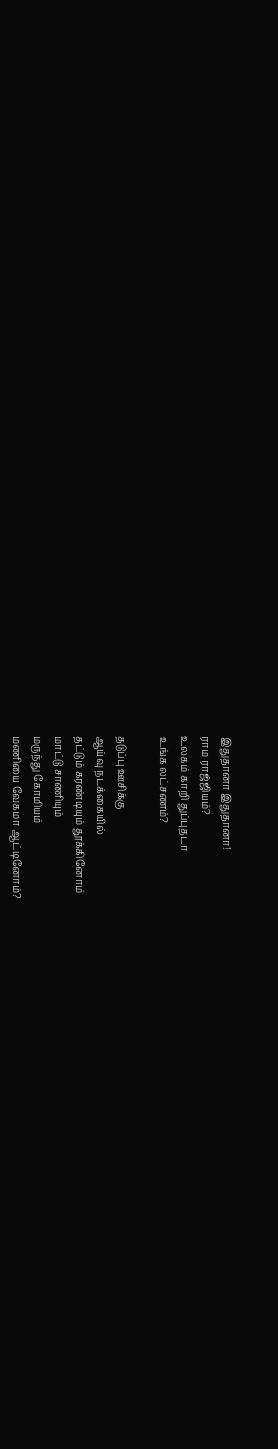இதுதானா இதுதானா!
ராம ராஜ்ஜியம்?
உலகம் காறி துப்புதடா
உங்க லட்சணம்?

தடுப்பு ஊசிக்கு
ஆய்வு நடக்கையில்
தட்டும் கரண்டியும் தூக்கினோம்
மாட்டு சாணியும்
மருந்து கோமியம்
மணியை வேகமா ஆட்டினோம்?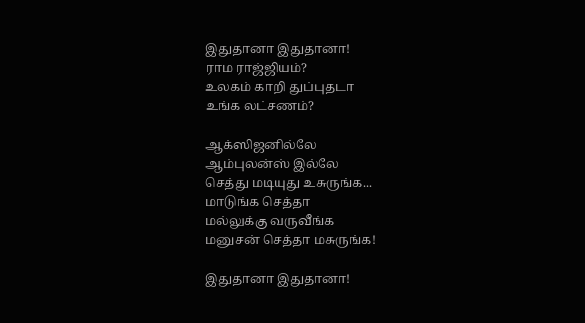இதுதானா இதுதானா!
ராம ராஜ்ஜியம்?
உலகம் காறி துப்புதடா
உங்க லட்சணம்?

ஆக்ஸிஜனில்லே
ஆம்புலன்ஸ் இல்லே
செத்து மடியுது உசுருங்க...
மாடுங்க செத்தா
மல்லுக்கு வருவீங்க
மனுசன் செத்தா மசுருங்க!

இதுதானா இதுதானா!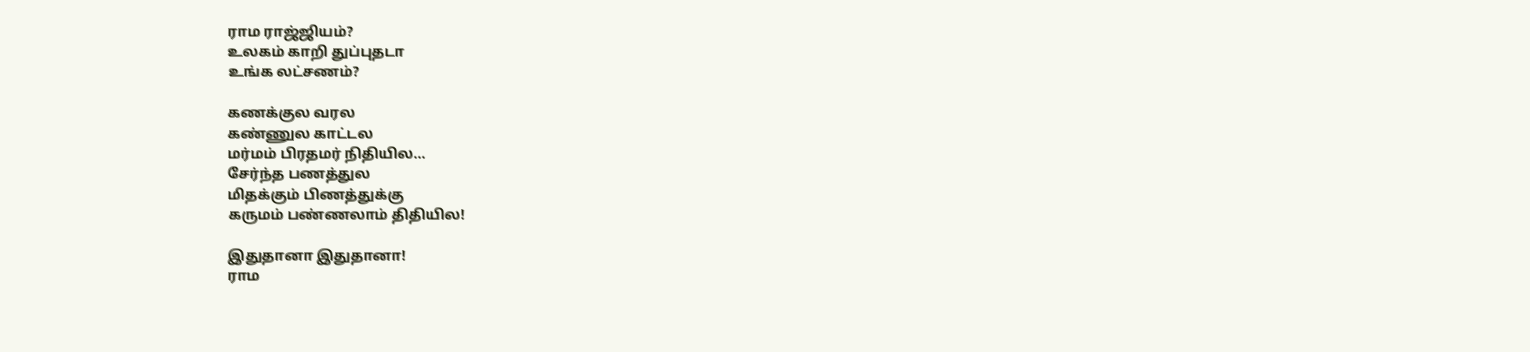ராம ராஜ்ஜியம்?
உலகம் காறி துப்புதடா
உங்க லட்சணம்?

கணக்குல வரல
கண்ணுல காட்டல
மர்மம் பிரதமர் நிதியில...
சேர்ந்த பணத்துல
மிதக்கும் பிணத்துக்கு
கருமம் பண்ணலாம் திதியில!

இதுதானா இதுதானா!
ராம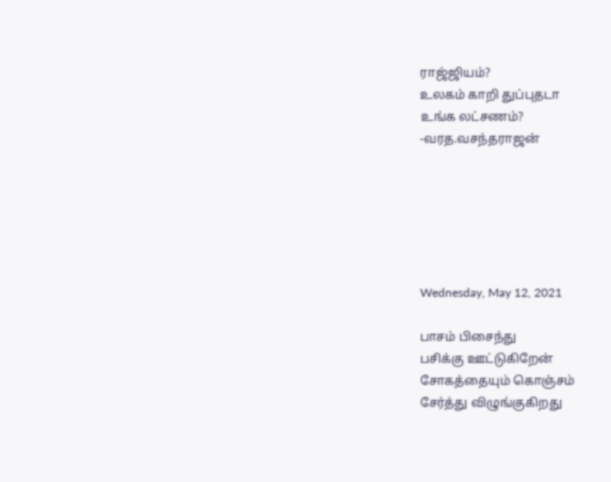ராஜ்ஜியம்?
உலகம் காறி துப்புதடா
உங்க லட்சணம்?
-வரத.வசந்தராஜன்






Wednesday, May 12, 2021

பாசம் பிசைந்து
பசிக்கு ஊட்டுகிறேன்
சோகத்தையும் கொஞ்சம்
சேர்த்து விழுங்குகிறது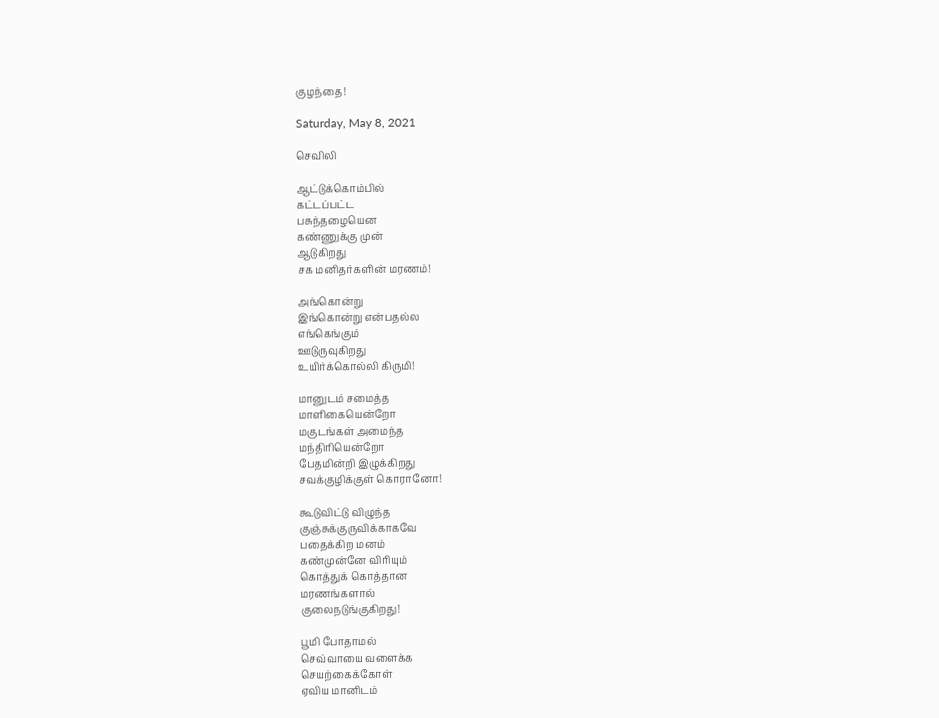குழந்தை!

Saturday, May 8, 2021

செவிலி

ஆட்டுக்கொம்பில்
கட்டப்பட்ட
பசுந்தழையென
கண்ணுக்கு முன்
ஆடுகிறது
சக மனிதர்களின் மரணம்!

அங்கொன்று
இங்கொன்று என்பதல்ல
எங்கெங்கும்
ஊடுருவுகிறது
உயிர்க்கொல்லி கிருமி!

மானுடம் சமைத்த
மாளிகையென்றோ
மகுடங்கள் அமைந்த
மந்திரியென்றோ
பேதமின்றி இழுக்கிறது
சவக்குழிக்குள் கொரானோ!

கூடுவிட்டு விழுந்த
குஞ்சுக்குருவிக்காகவே
பதைக்கிற மனம்
கண்முன்னே விரியும்
கொத்துக் கொத்தான
மரணங்களால்
குலைநடுங்குகிறது!

பூமி போதாமல்
செவ்வாயை வளைக்க
செயற்கைக்கோள்
ஏவிய மானிடம்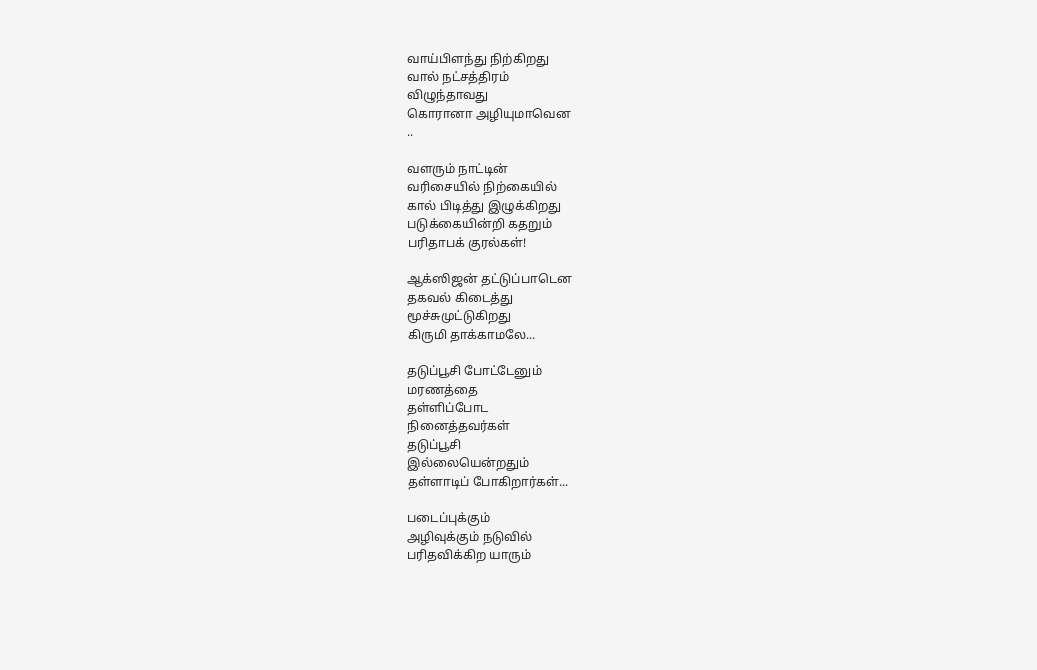வாய்பிளந்து நிற்கிறது
வால் நட்சத்திரம்
விழுந்தாவது
கொரானா அழியுமாவென
..

வளரும் நாட்டின்
வரிசையில் நிற்கையில்
கால் பிடித்து இழுக்கிறது
படுக்கையின்றி கதறும்
பரிதாபக் குரல்கள்!

ஆக்ஸிஜன் தட்டுப்பாடென
தகவல் கிடைத்து
மூச்சுமுட்டுகிறது
கிருமி தாக்காமலே...

தடுப்பூசி போட்டேனும்
மரணத்தை
தள்ளிப்போட
நினைத்தவர்கள்
தடுப்பூசி
இல்லையென்றதும்
தள்ளாடிப் போகிறார்கள்...

படைப்புக்கும்
அழிவுக்கும் நடுவில்
பரிதவிக்கிற யாரும்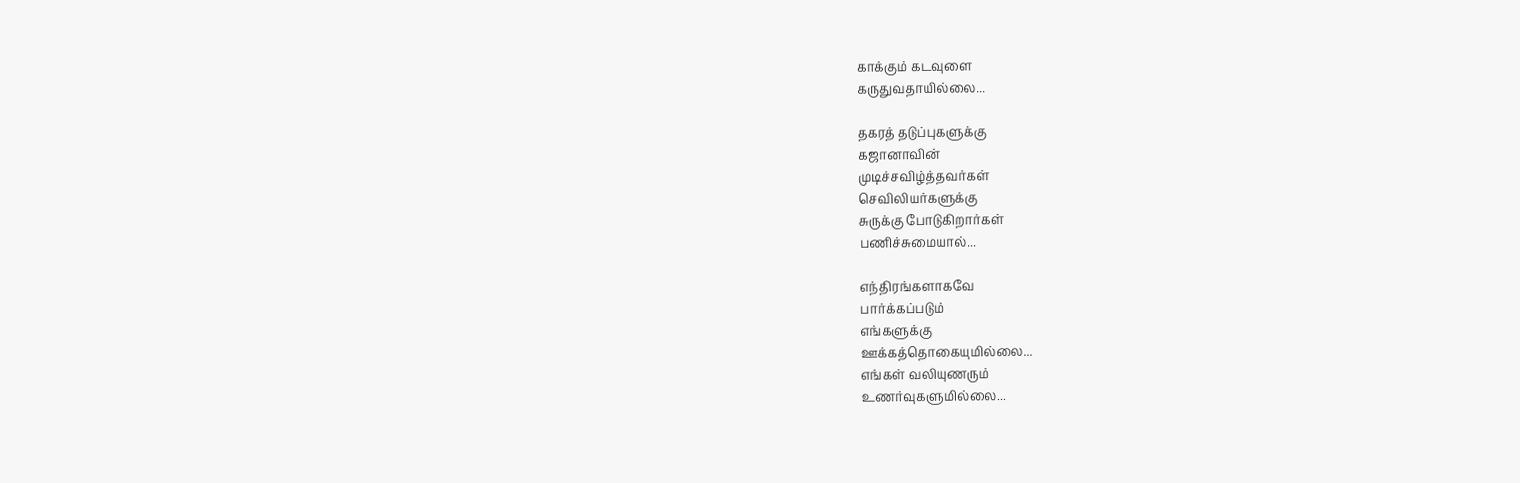காக்கும் கடவுளை
கருதுவதாயில்லை...

தகரத் தடுப்புகளுக்கு
கஜானாவின்
முடிச்சவிழ்த்தவர்கள்
செவிலியர்களுக்கு
சுருக்கு போடுகிறார்கள்
பணிச்சுமையால்...

எந்திரங்களாகவே
பார்க்கப்படும்
எங்களுக்கு
ஊக்கத்தொகையுமில்லை...
எங்கள் வலியுணரும்
உணர்வுகளுமில்லை...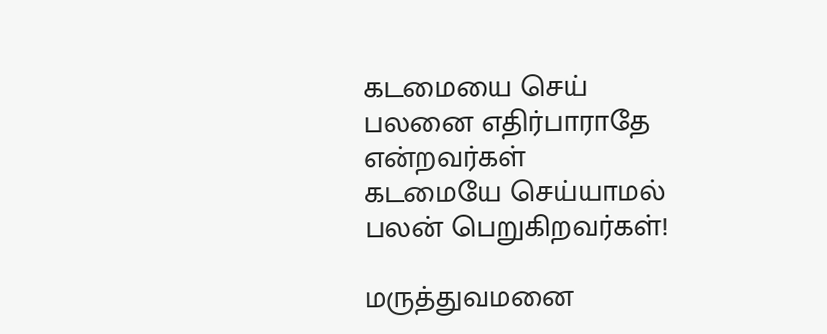கடமையை செய்
பலனை எதிர்பாராதே
என்றவர்கள்
கடமையே செய்யாமல்
பலன் பெறுகிறவர்கள்!

மருத்துவமனை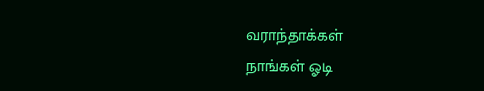வராந்தாக்கள்
நாங்கள் ஓடி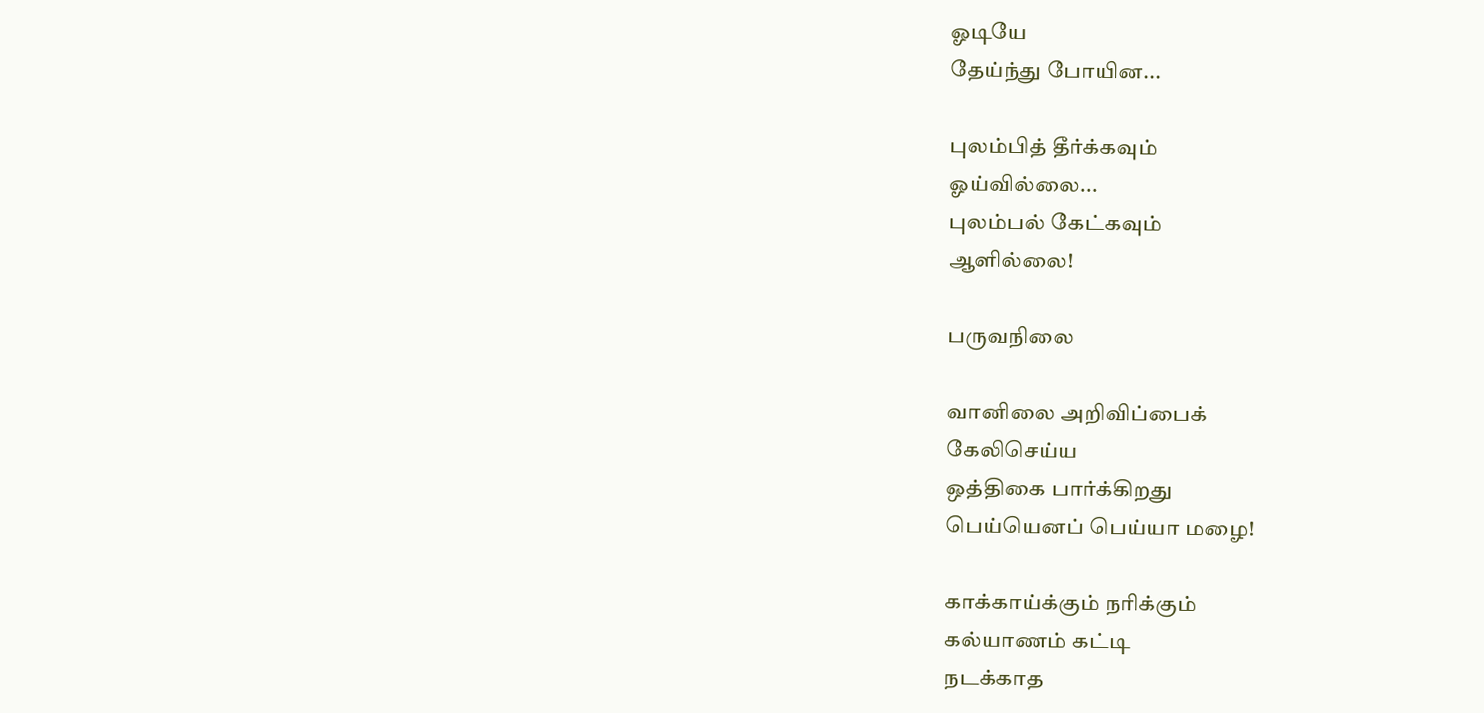ஓடியே
தேய்ந்து போயின...

புலம்பித் தீர்க்கவும்
ஓய்வில்லை...
புலம்பல் கேட்கவும்
ஆளில்லை!

பருவநிலை

வானிலை அறிவிப்பைக்
கேலிசெய்ய
ஒத்திகை பார்க்கிறது
பெய்யெனப் பெய்யா மழை!

காக்காய்க்கும் நரிக்கும்
கல்யாணம் கட்டி
நடக்காத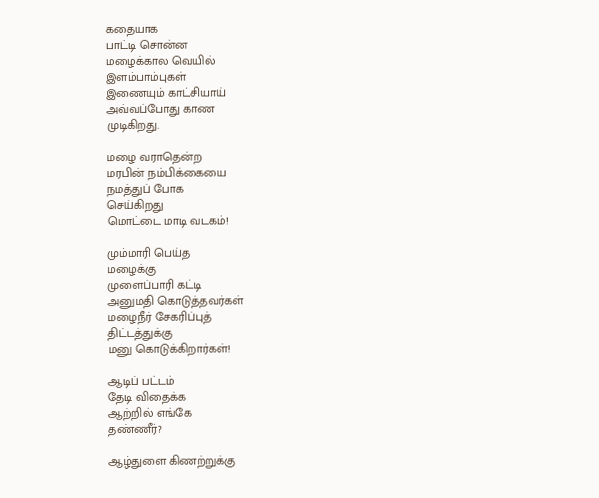கதையாக
பாட்டி சொன்ன
மழைக்கால வெயில்
இளம்பாம்புகள்
இணையும் காட்சியாய்
அவ்வப்போது காண
முடிகிறது.

மழை வராதென்ற
மரபின் நம்பிக்கையை
நமத்துப் போக
செய்கிறது
மொட்டை மாடி வடகம்!

மும்மாரி பெய்த
மழைக்கு
முளைப்பாரி கட்டி
அனுமதி கொடுத்தவர்கள்
மழைநீர் சேகரிப்புத்
திட்டத்துக்கு
மனு கொடுக்கிறார்கள்!

ஆடிப் பட்டம்
தேடி விதைக்க
ஆற்றில் எங்கே
தண்ணீர்?

ஆழ்துளை கிணற்றுக்கு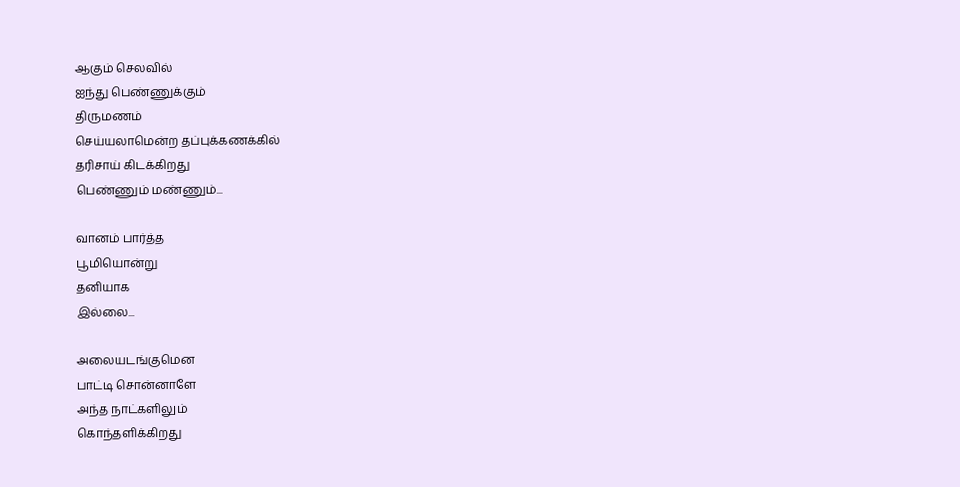ஆகும் செலவில்
ஐந்து பெண்ணுக்கும்
திருமணம்
செய்யலாமென்ற தப்புக்கணக்கில்
தரிசாய் கிடக்கிறது
பெண்ணும் மண்ணும்...

வானம் பார்த்த
பூமியொன்று
தனியாக
இல்லை...

அலையடங்குமென
பாட்டி சொன்னாளே
அந்த நாட்களிலும்
கொந்தளிக்கிறது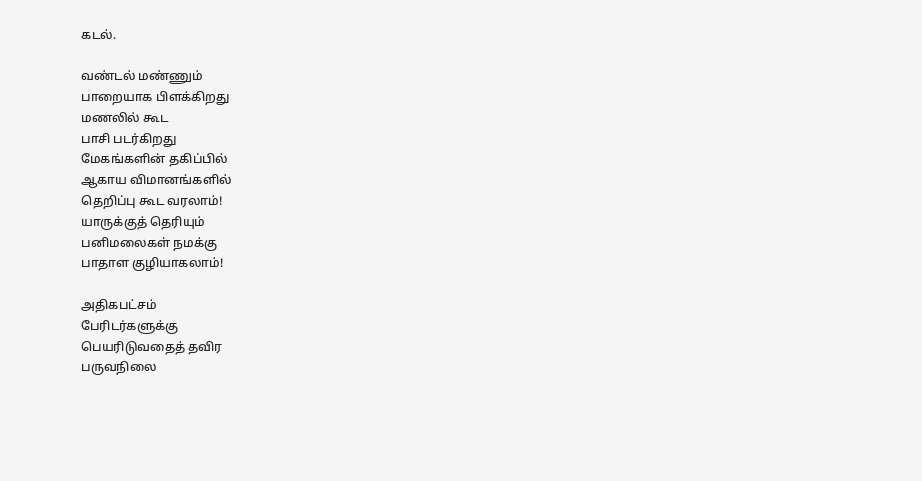கடல்.

வண்டல் மண்ணும்
பாறையாக பிளக்கிறது
மணலில் கூட
பாசி படர்கிறது
மேகங்களின் தகிப்பில்
ஆகாய விமானங்களில்
தெறிப்பு கூட வரலாம்!
யாருக்குத் தெரியும்
பனிமலைகள் நமக்கு
பாதாள குழியாகலாம்!

அதிகபட்சம்
பேரிடர்களுக்கு
பெயரிடுவதைத் தவிர
பருவநிலை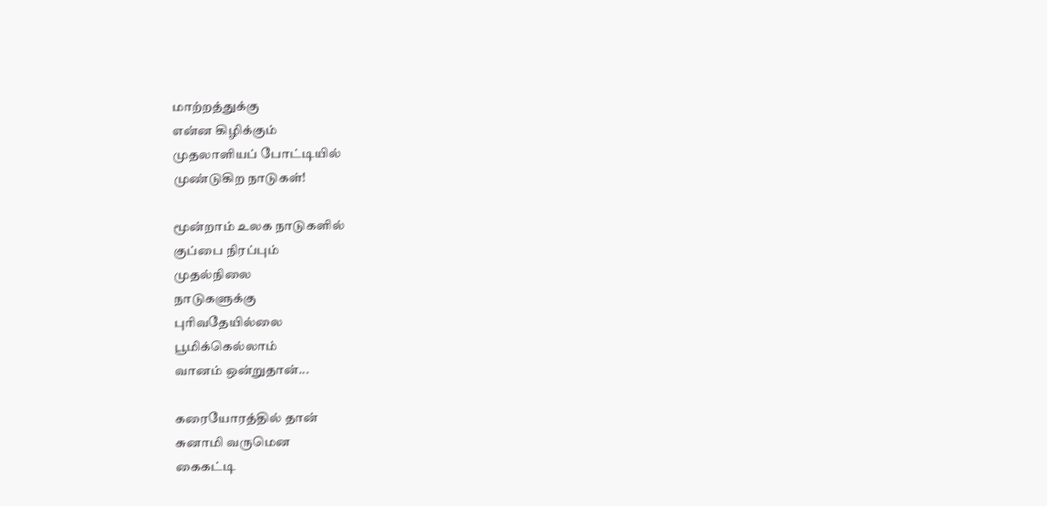மாற்றத்துக்கு
என்ன கிழிக்கும்
முதலாளியப் போட்டியில்
முண்டுகிற நாடுகள்!

மூன்றாம் உலக நாடுகளில்
குப்பை நிரப்பும்
முதல்நிலை
நாடுகளுக்கு
புரிவதேயில்லை
பூமிக்கெல்லாம்
வானம் ஒன்றுதான்...

கரையோரத்தில் தான்
சுனாமி வருமென
கைகட்டி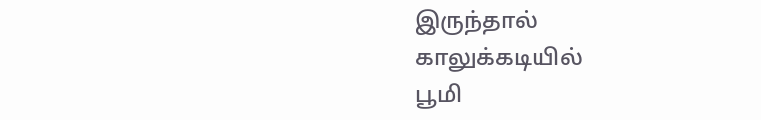இருந்தால்
காலுக்கடியில்
பூமி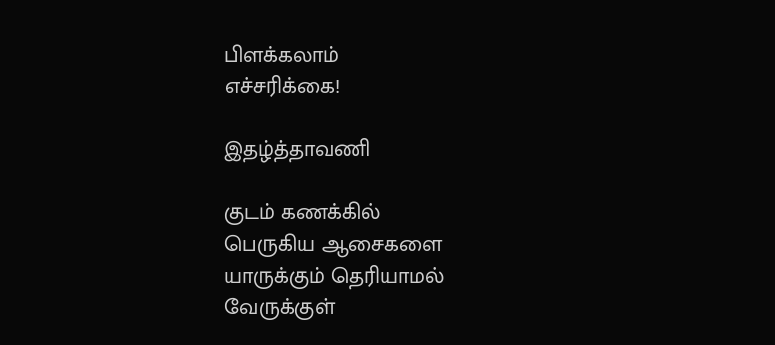பிளக்கலாம்
எச்சரிக்கை!

இதழ்த்தாவணி

குடம் கணக்கில்
பெருகிய ஆசைகளை
யாருக்கும் தெரியாமல்
வேருக்குள்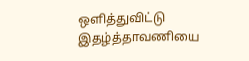ஒளித்துவிட்டு
இதழ்த்தாவணியை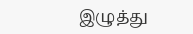இழுத்து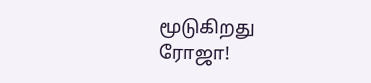மூடுகிறது
ரோஜா!